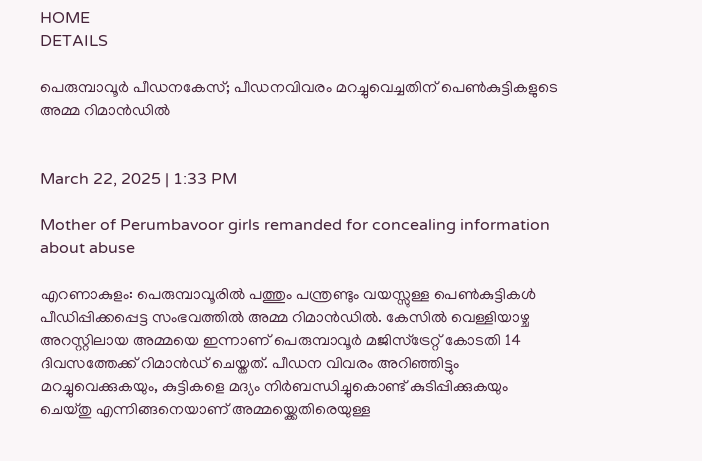HOME
DETAILS

പെരുമ്പാവൂർ പീഡനകേസ്; പീഡനവിവരം മറച്ചുവെച്ചതിന് പെൺകുട്ടികളുടെ അമ്മ റിമാൻഡിൽ


March 22, 2025 | 1:33 PM

Mother of Perumbavoor girls remanded for concealing information about abuse

എറണാകുളം: പെരുമ്പാവൂരിൽ പത്തും പന്ത്രണ്ടും വയസ്സുള്ള പെൺകുട്ടികൾ പീഡിപ്പിക്കപ്പെട്ട സംഭവത്തിൽ അമ്മ റിമാൻഡിൽ. കേസിൽ വെള്ളിയാഴ്ച അറസ്റ്റിലായ അമ്മയെ ഇന്നാണ് പെരുമ്പാവൂർ മജിസ്ട്രേറ്റ് കോടതി 14 ദിവസത്തേക്ക് റിമാൻഡ് ചെയ്തത്. പീഡന വിവരം അറിഞ്ഞിട്ടും മറച്ചുവെക്കുകയും, കുട്ടികളെ മദ്യം നിർബന്ധിച്ചുകൊണ്ട് കുടിപ്പിക്കുകയും ചെയ്തു എന്നിങ്ങനെയാണ് അമ്മയ്ക്കെതിരെയുള്ള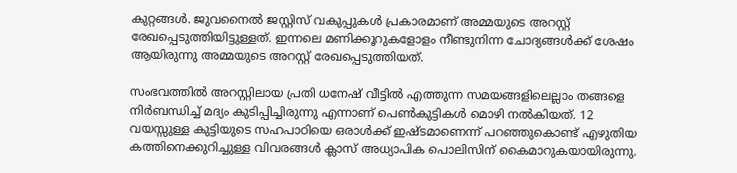കുറ്റങ്ങൾ. ജുവനൈൽ ജസ്റ്റിസ് വകുപ്പുകൾ പ്രകാരമാണ് അമ്മയുടെ അറസ്റ്റ് രേഖപ്പെടുത്തിയിട്ടുള്ളത്. ഇന്നലെ മണിക്കൂറുകളോളം നീണ്ടുനിന്ന ചോദ്യങ്ങൾക്ക് ശേഷം ആയിരുന്നു അമ്മയുടെ അറസ്റ്റ് രേഖപ്പെടുത്തിയത്.

സംഭവത്തിൽ അറസ്റ്റിലായ പ്രതി ധനേഷ് വീട്ടിൽ എത്തുന്ന സമയങ്ങളിലെല്ലാം തങ്ങളെ നിർബന്ധിച്ച് മദ്യം കുടിപ്പിച്ചിരുന്നു എന്നാണ് പെൺകുട്ടികൾ മൊഴി നൽകിയത്. 12 വയസ്സുള്ള കുട്ടിയുടെ സഹപാഠിയെ ഒരാൾക്ക് ഇഷ്ടമാണെന്ന് പറഞ്ഞുകൊണ്ട് എഴുതിയ കത്തിനെക്കുറിച്ചുള്ള വിവരങ്ങൾ ക്ലാസ് അധ്യാപിക പൊലിസിന് കൈമാറുകയായിരുന്നു.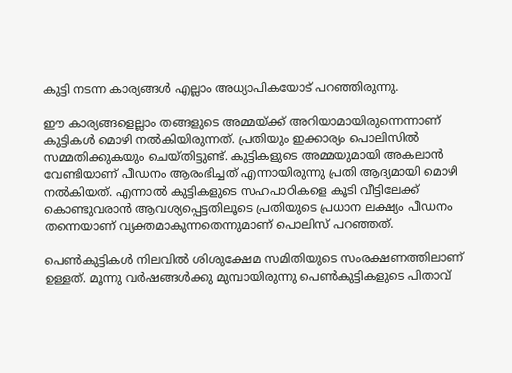കുട്ടി നടന്ന കാര്യങ്ങൾ എല്ലാം അധ്യാപികയോട് പറഞ്ഞിരുന്നു.

ഈ കാര്യങ്ങളെല്ലാം തങ്ങളുടെ അമ്മയ്ക്ക് അറിയാമായിരുന്നെന്നാണ് കുട്ടികൾ മൊഴി നൽകിയിരുന്നത്. പ്രതിയും ഇക്കാര്യം പൊലിസിൽ സമ്മതിക്കുകയും ചെയ്തിട്ടുണ്ട്. കുട്ടികളുടെ അമ്മയുമായി അകലാൻ വേണ്ടിയാണ് പീഡനം ആരംഭിച്ചത് എന്നായിരുന്നു പ്രതി ആദ്യമായി മൊഴി നൽകിയത്. എന്നാൽ കുട്ടികളുടെ സഹപാഠികളെ കൂടി വീട്ടിലേക്ക് കൊണ്ടുവരാൻ ആവശ്യപ്പെട്ടതിലൂടെ പ്രതിയുടെ പ്രധാന ലക്ഷ്യം പീഡനം തന്നെയാണ് വ്യക്തമാകുന്നതെന്നുമാണ് പൊലിസ് പറഞ്ഞത്.

പെൺകുട്ടികൾ നിലവിൽ ശിശുക്ഷേമ സമിതിയുടെ സംരക്ഷണത്തിലാണ് ഉള്ളത്. മൂന്നു വർഷങ്ങൾക്കു മുമ്പായിരുന്നു പെൺകുട്ടികളുടെ പിതാവ്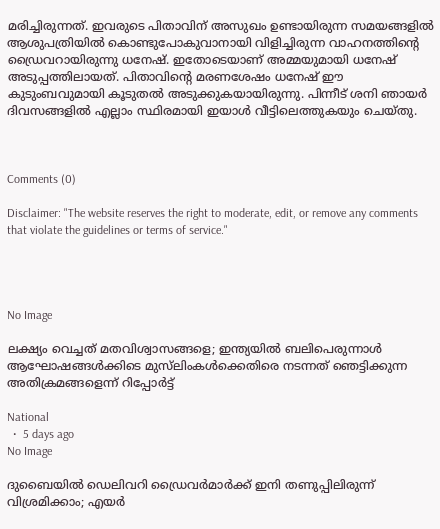മരിച്ചിരുന്നത്. ഇവരുടെ പിതാവിന് അസുഖം ഉണ്ടായിരുന്ന സമയങ്ങളിൽ ആശുപത്രിയിൽ കൊണ്ടുപോകുവാനായി വിളിച്ചിരുന്ന വാഹനത്തിന്റെ ഡ്രൈവറായിരുന്നു ധനേഷ്. ഇതോടെയാണ് അമ്മയുമായി ധനേഷ് അടുപ്പത്തിലായത്. പിതാവിന്റെ മരണശേഷം ധനേഷ് ഈ കുടുംബവുമായി കൂടുതൽ അടുക്കുകയായിരുന്നു. പിന്നീട് ശനി ഞായർ ദിവസങ്ങളിൽ എല്ലാം സ്ഥിരമായി ഇയാൾ വീട്ടിലെത്തുകയും ചെയ്തു.



Comments (0)

Disclaimer: "The website reserves the right to moderate, edit, or remove any comments that violate the guidelines or terms of service."




No Image

ലക്ഷ്യം വെച്ചത് മതവിശ്വാസങ്ങളെ; ഇന്ത്യയിൽ ബലിപെരുന്നാൾ ആഘോഷങ്ങൾക്കിടെ മുസ്‌ലിംകൾക്കെതിരെ നടന്നത് ഞെട്ടിക്കുന്ന അതിക്രമങ്ങളെന്ന് റിപ്പോർട്ട്

National
  •  5 days ago
No Image

ദുബൈയിൽ ഡെലിവറി ഡ്രൈവർമാർക്ക് ഇനി തണുപ്പിലിരുന്ന് വിശ്രമിക്കാം; എയർ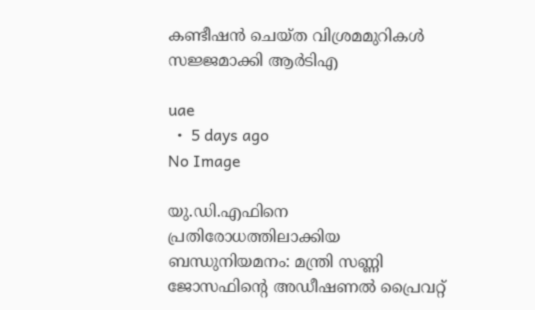കണ്ടീഷൻ ചെയ്ത വിശ്രമമുറികൾ സജ്ജമാക്കി ആർടിഎ

uae
  •  5 days ago
No Image

യു.ഡി.എഫിനെ പ്രതിരോധത്തിലാക്കിയ ബന്ധുനിയമനം: മന്ത്രി സണ്ണി ജോസഫിന്റെ അഡീഷണൽ പ്രൈവറ്റ്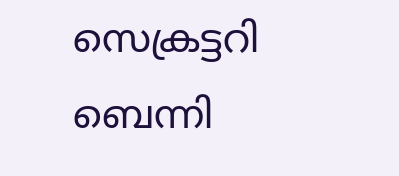സെക്രട്ടറി ബെന്നി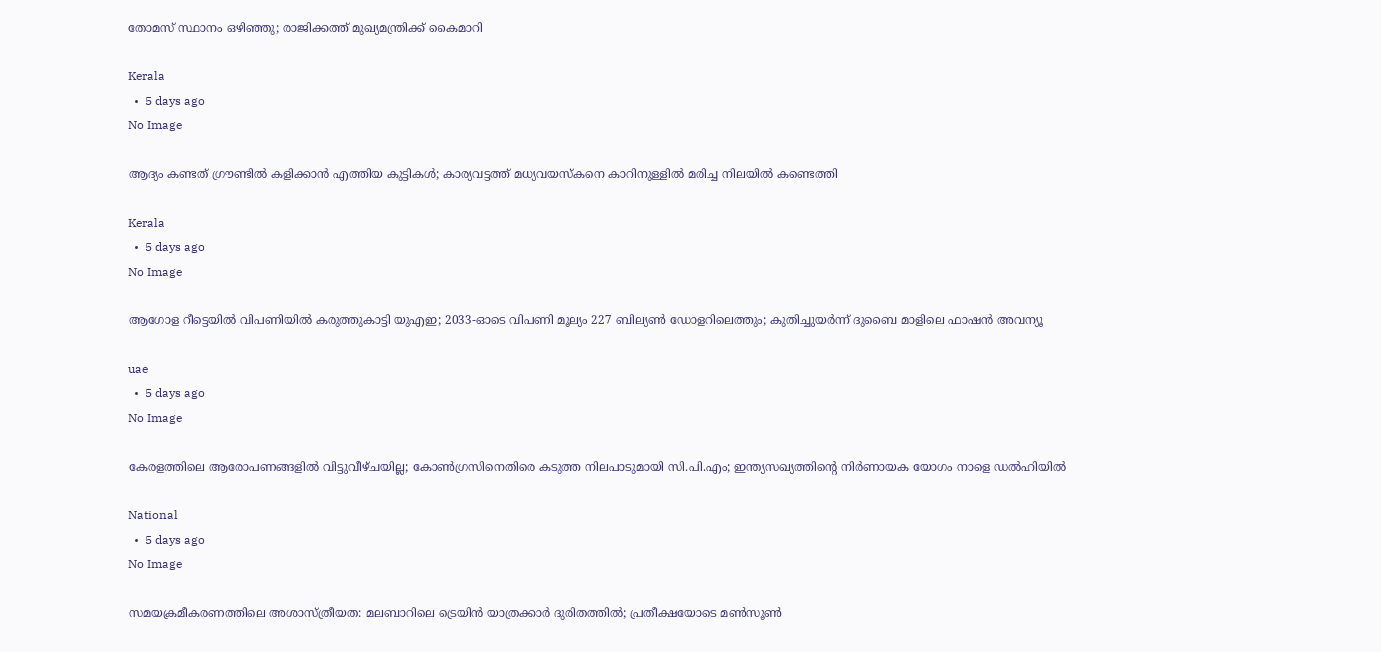തോമസ് സ്ഥാനം ഒഴിഞ്ഞു; രാജിക്കത്ത് മുഖ്യമന്ത്രിക്ക് കൈമാറി

Kerala
  •  5 days ago
No Image

ആദ്യം കണ്ടത് ഗ്രൗണ്ടില്‍ കളിക്കാന്‍ എത്തിയ കുട്ടികള്‍; കാര്യവട്ടത്ത് മധ്യവയസ്കനെ കാറിനുള്ളിൽ മരിച്ച നിലയിൽ കണ്ടെത്തി

Kerala
  •  5 days ago
No Image

ആഗോള റീട്ടെയിൽ വിപണിയിൽ കരുത്തുകാട്ടി യുഎഇ; 2033-ഓടെ വിപണി മൂല്യം 227 ബില്യൺ ഡോളറിലെത്തും; കുതിച്ചുയർന്ന് ദുബൈ മാളിലെ ഫാഷൻ അവന്യൂ

uae
  •  5 days ago
No Image

കേരളത്തിലെ ആരോപണങ്ങളിൽ വിട്ടുവീഴ്ചയില്ല; കോൺഗ്രസിനെതിരെ കടുത്ത നിലപാടുമായി സി.പി.എം; ഇന്ത്യസഖ്യത്തിന്റെ നിർണായക യോഗം നാളെ ഡൽഹിയിൽ

National
  •  5 days ago
No Image

സമയക്രമീകരണത്തിലെ അശാസ്ത്രീയത: മലബാറിലെ ട്രെയിൻ യാത്രക്കാർ ദുരിതത്തിൽ; പ്രതീക്ഷയോടെ മൺസൂൺ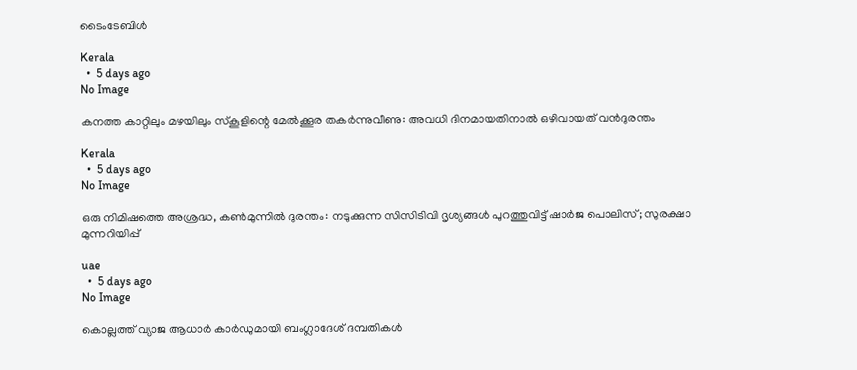ടൈംടേബിൾ

Kerala
  •  5 days ago
No Image

കനത്ത കാറ്റിലും മഴയിലും സ്‌കൂളിന്റെ മേൽക്കൂര തകർന്നുവീണു: അവധി ദിനമായതിനാൽ ഒഴിവായത് വൻദുരന്തം

Kerala
  •  5 days ago
No Image

ഒരു നിമിഷത്തെ അശ്രദ്ധ, കൺമുന്നിൽ ദുരന്തം: നടുക്കുന്ന സിസിടിവി ദൃശ്യങ്ങൾ പുറത്തുവിട്ട് ഷാർജ പൊലിസ്; സുരക്ഷാ മുന്നറിയിപ്പ്

uae
  •  5 days ago
No Image

കൊല്ലത്ത് വ്യാജ ആധാര്‍ കാര്‍ഡുമായി ബംഗ്ലാദേശ് ദമ്പതികള്‍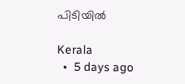പിടിയില്‍

Kerala
  •  5 days ago